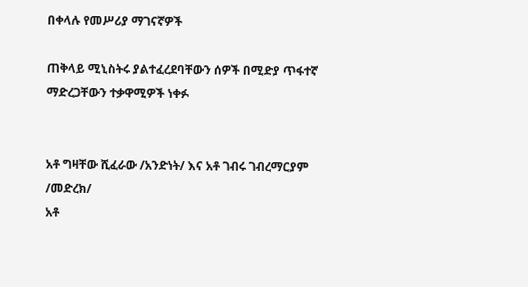በቀላሉ የመሥሪያ ማገናኛዎች

ጠቅላይ ሚኒስትሩ ያልተፈረደባቸውን ሰዎች በሚድያ ጥፋተኛ ማድረጋቸውን ተቃዋሚዎች ነቀፉ


አቶ ግዛቸው ሺፈራው /አንድነት/ እና አቶ ገብሩ ገብረማርያም /መድረክ/
አቶ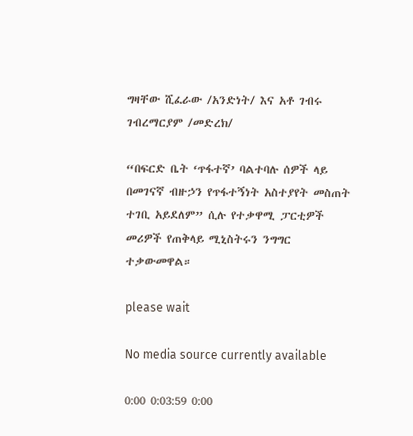ግዛቸው ሺፈራው /አንድነት/ እና አቶ ገብሩ ገብረማርያም /መድረክ/

“በፍርድ ቤት ‘ጥፋተኛ’ ባልተባሉ ሰዎች ላይ በመገናኛ ብዙኃን የጥፋተኝነት አስተያየት መስጠት ተገቢ አይደለም” ሲሉ የተቃዋሚ ፓርቲዎች መሪዎች የጠቅላይ ሚኒስትሩን ንግግር ተቃውመዋል።

please wait

No media source currently available

0:00 0:03:59 0:00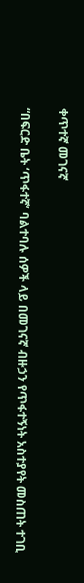ቀጥተኛ መገናኛ

“በፍርድ ቤት ‘ጥፋተኛ’ ባልተባሉ ሰዎች ላይ በመገናኛ ብዙኃን የጥፋተኝነት አስተያየት መስጠት ተገቢ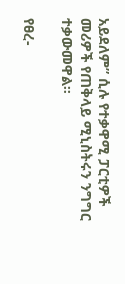አይደለም” ሲሉ የተቃዋሚ ፓርቲዎች መሪዎች የጠቅላይ ሚኒስትሩን ንግግር ተቃውመዋል።

የፀረ-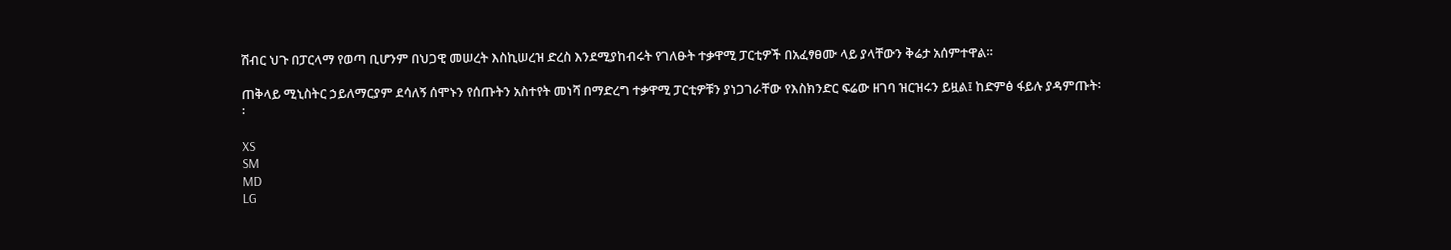ሽብር ህጉ በፓርላማ የወጣ ቢሆንም በህጋዊ መሠረት እስኪሠረዝ ድረስ እንደሚያከብሩት የገለፁት ተቃዋሚ ፓርቲዎች በአፈፃፀሙ ላይ ያላቸውን ቅሬታ አሰምተዋል።

ጠቅላይ ሚኒስትር ኃይለማርያም ደሳለኝ ሰሞኑን የሰጡትን አስተየት መነሻ በማድረግ ተቃዋሚ ፓርቲዎቹን ያነጋገራቸው የእስክንድር ፍሬው ዘገባ ዝርዝሩን ይዟል፤ ከድምፅ ፋይሉ ያዳምጡት፡፡

XS
SM
MD
LG